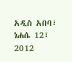አዲስ አበባ፣ ነሐሴ 12፣ 2012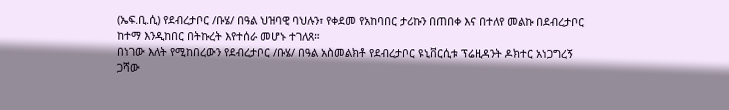(ኤፍ.ቢ.ሲ) የደብረታቦር /ቡሄ/ በዓል ህዝባዊ ባህሉን፣ የቀደመ የአከባበር ታሪኩን በጠበቀ እና በተለየ መልኩ በደብረታቦር ከተማ እንዲከበር በትኩረት እየተሰራ መሆኑ ተገለጸ።
በነገው እለት የሚከበረውን የደብረታቦር /ቡሄ/ በዓል አስመልክቶ የደብረታቦር ዩኒቨርሲቱ ፕሬዚዳንት ዶክተር አነጋግረኝ ጋሻው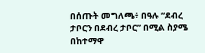በሰጡት መግለጫ፥ በዓሉ “ደብረ ታቦርን በደብረ ታቦር” በሚል ስያሜ በከተማዋ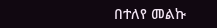በተለየ መልኩ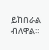ይከበራል ብለዋል።